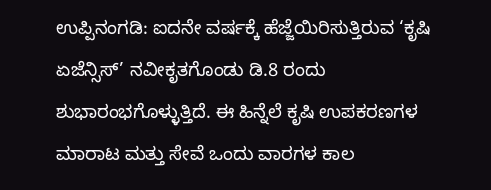ಉಪ್ಪಿನಂಗಡಿ: ಐದನೇ ವರ್ಷಕ್ಕೆ ಹೆಜ್ಜೆಯಿರಿಸುತ್ತಿರುವ ‘ಕೃಷಿ ಏಜೆನ್ಸಿಸ್’ ನವೀಕೃತಗೊಂಡು ಡಿ.8 ರಂದು ಶುಭಾರಂಭಗೊಳ್ಳುತ್ತಿದೆ. ಈ ಹಿನ್ನೆಲೆ ಕೃಷಿ ಉಪಕರಣಗಳ ಮಾರಾಟ ಮತ್ತು ಸೇವೆ ಒಂದು ವಾರಗಳ ಕಾಲ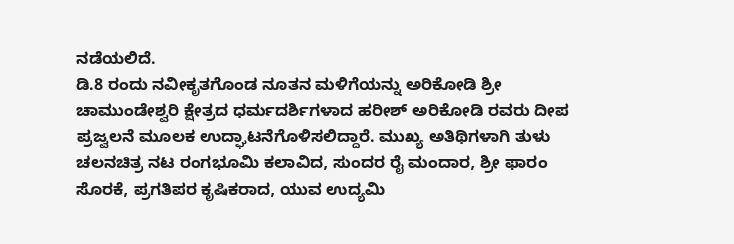ನಡೆಯಲಿದೆ.
ಡಿ.8 ರಂದು ನವೀಕೃತಗೊಂಡ ನೂತನ ಮಳಿಗೆಯನ್ನು ಅರಿಕೋಡಿ ಶ್ರೀ ಚಾಮುಂಡೇಶ್ವರಿ ಕ್ಷೇತ್ರದ ಧರ್ಮದರ್ಶಿಗಳಾದ ಹರೀಶ್ ಅರಿಕೋಡಿ ರವರು ದೀಪ ಪ್ರಜ್ವಲನೆ ಮೂಲಕ ಉದ್ಘಾಟನೆಗೊಳಿಸಲಿದ್ದಾರೆ. ಮುಖ್ಯ ಅತಿಥಿಗಳಾಗಿ ತುಳು ಚಲನಚಿತ್ರ ನಟ ರಂಗಭೂಮಿ ಕಲಾವಿದ, ಸುಂದರ ರೈ ಮಂದಾರ, ಶ್ರೀ ಫಾರಂ ಸೊರಕೆ, ಪ್ರಗತಿಪರ ಕೃಷಿಕರಾದ, ಯುವ ಉದ್ಯಮಿ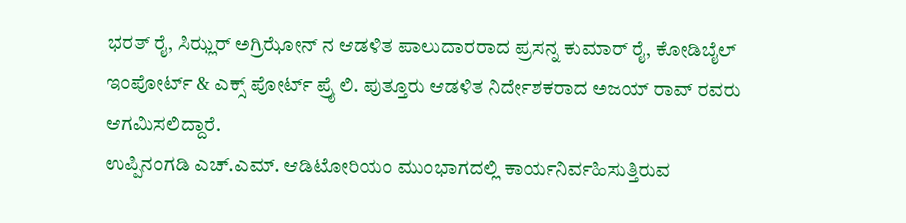ಭರತ್ ರೈ, ಸಿಝ್ಲರ್ ಅಗ್ರಿಝೋನ್ ನ ಆಡಳಿತ ಪಾಲುದಾರರಾದ ಪ್ರಸನ್ನ ಕುಮಾರ್ ರೈ, ಕೋಡಿಬೈಲ್ ಇಂಪೋರ್ಟ್ & ಎಕ್ಸ್ ಪೋರ್ಟ್ ಪ್ರೈ ಲಿ. ಪುತ್ತೂರು ಆಡಳಿತ ನಿರ್ದೇಶಕರಾದ ಅಜಯ್ ರಾವ್ ರವರು ಆಗಮಿಸಲಿದ್ದಾರೆ.
ಉಪ್ಪಿನಂಗಡಿ ಎಚ್.ಎಮ್. ಆಡಿಟೋರಿಯಂ ಮುಂಭಾಗದಲ್ಲಿ ಕಾರ್ಯನಿರ್ವಹಿಸುತ್ತಿರುವ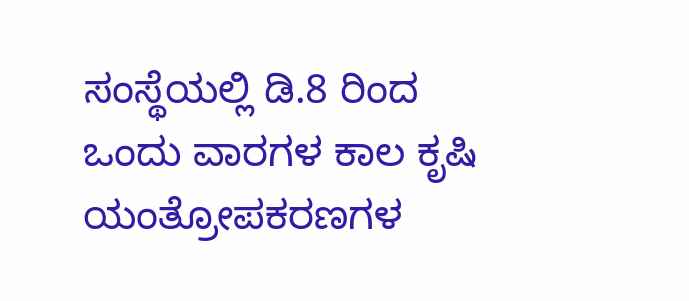ಸಂಸ್ಥೆಯಲ್ಲಿ ಡಿ.8 ರಿಂದ ಒಂದು ವಾರಗಳ ಕಾಲ ಕೃಷಿ ಯಂತ್ರೋಪಕರಣಗಳ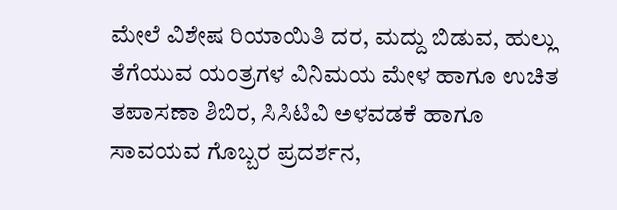ಮೇಲೆ ವಿಶೇಷ ರಿಯಾಯಿತಿ ದರ, ಮದ್ದು ಬಿಡುವ, ಹುಲ್ಲು ತೆಗೆಯುವ ಯಂತ್ರಗಳ ವಿನಿಮಯ ಮೇಳ ಹಾಗೂ ಉಚಿತ ತಪಾಸಣಾ ಶಿಬಿರ, ಸಿಸಿಟಿವಿ ಅಳವಡಕೆ ಹಾಗೂ ಸಾವಯವ ಗೊಬ್ಬರ ಪ್ರದರ್ಶನ,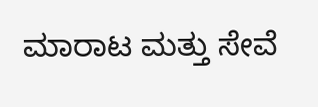ಮಾರಾಟ ಮತ್ತು ಸೇವೆ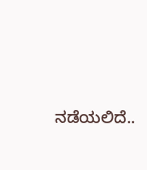ನಡೆಯಲಿದೆ..